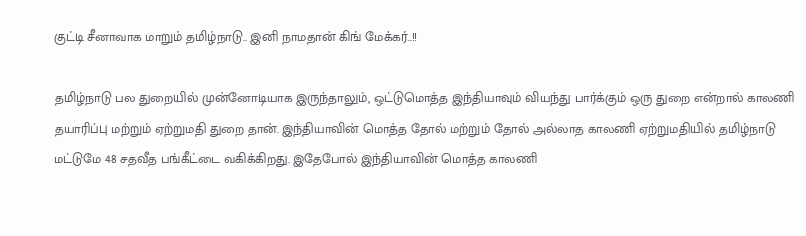குட்டி சீனாவாக மாறும் தமிழ்நாடு.. இனி நாமதான் கிங் மேக்கர்..!!

தமிழ்நாடு பல துறையில் முன்னோடியாக இருந்தாலும், ஒட்டுமொத்த இந்தியாவும் வியந்து பார்க்கும் ஒரு துறை என்றால் காலணி தயாரிப்பு மற்றும் ஏற்றுமதி துறை தான். இந்தியாவின் மொத்த தோல் மற்றும் தோல் அல்லாத காலணி ஏற்றுமதியில் தமிழ்நாடு மட்டுமே 48 சதவீத பங்கீட்டை வகிக்கிறது. இதேபோல் இந்தியாவின் மொத்த காலணி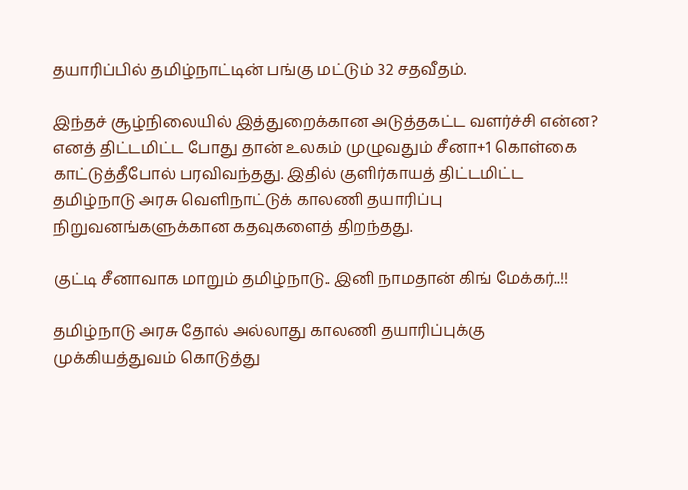தயாரிப்பில் தமிழ்நாட்டின் பங்கு மட்டும் 32 சதவீதம்.

இந்தச் சூழ்நிலையில் இத்துறைக்கான அடுத்தகட்ட வளர்ச்சி என்ன? எனத் திட்டமிட்ட போது தான் உலகம் முழுவதும் சீனா+1 கொள்கை காட்டுத்தீபோல் பரவிவந்தது. இதில் குளிர்காயத் திட்டமிட்ட தமிழ்நாடு அரசு வெளிநாட்டுக் காலணி தயாரிப்பு நிறுவனங்களுக்கான கதவுகளைத் திறந்தது.

குட்டி சீனாவாக மாறும் தமிழ்நாடு.. இனி நாமதான் கிங் மேக்கர்..!!

தமிழ்நாடு அரசு தோல் அல்லாது காலணி தயாரிப்புக்கு முக்கியத்துவம் கொடுத்து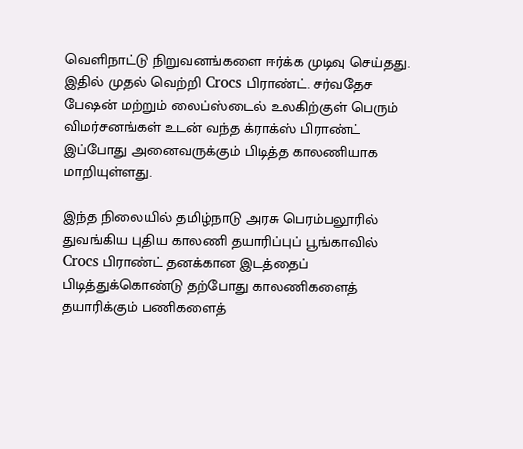வெளிநாட்டு நிறுவனங்களை ஈர்க்க முடிவு செய்தது. இதில் முதல் வெற்றி Crocs பிராண்ட். சர்வதேச பேஷன் மற்றும் லைப்ஸ்டைல் உலகிற்குள் பெரும் விமர்சனங்கள் உடன் வந்த க்ராக்ஸ் பிராண்ட் இப்போது அனைவருக்கும் பிடித்த காலணியாக மாறியுள்ளது.

இந்த நிலையில் தமிழ்நாடு அரசு பெரம்பலூரில் துவங்கிய புதிய காலணி தயாரிப்புப் பூங்காவில் Crocs பிராண்ட் தனக்கான இடத்தைப் பிடித்துக்கொண்டு தற்போது காலணிகளைத் தயாரிக்கும் பணிகளைத்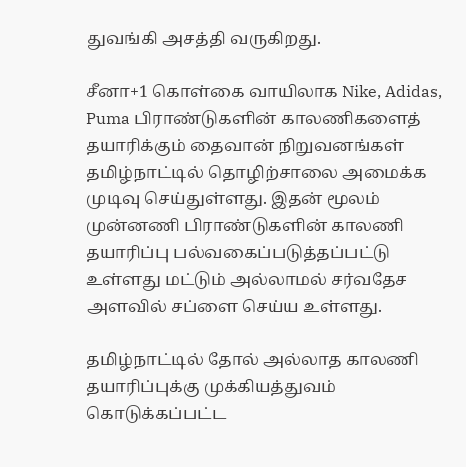துவங்கி அசத்தி வருகிறது.

சீனா+1 கொள்கை வாயிலாக Nike, Adidas, Puma பிராண்டுகளின் காலணிகளைத் தயாரிக்கும் தைவான் நிறுவனங்கள் தமிழ்நாட்டில் தொழிற்சாலை அமைக்க முடிவு செய்துள்ளது. இதன் மூலம் முன்னணி பிராண்டுகளின் காலணி தயாரிப்பு பல்வகைப்படுத்தப்பட்டு உள்ளது மட்டும் அல்லாமல் சர்வதேச அளவில் சப்ளை செய்ய உள்ளது.

தமிழ்நாட்டில் தோல் அல்லாத காலணி தயாரிப்புக்கு முக்கியத்துவம் கொடுக்கப்பட்ட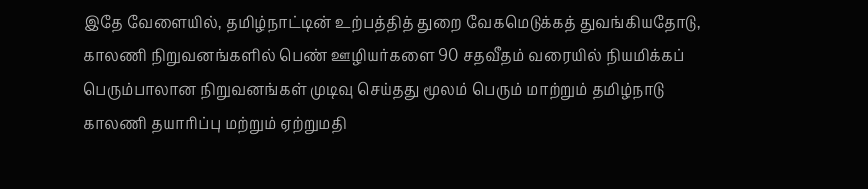இதே வேளையில், தமிழ்நாட்டின் உற்பத்தித் துறை வேகமெடுக்கத் துவங்கியதோடு, காலணி நிறுவனங்களில் பெண் ஊழியர்களை 90 சதவீதம் வரையில் நியமிக்கப் பெரும்பாலான நிறுவனங்கள் முடிவு செய்தது மூலம் பெரும் மாற்றும் தமிழ்நாடு காலணி தயாரிப்பு மற்றும் ஏற்றுமதி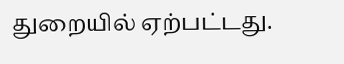துறையில் ஏற்பட்டது.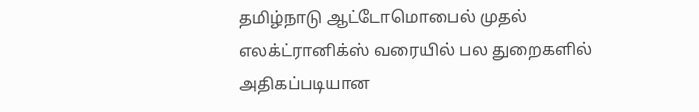தமிழ்நாடு ஆட்டோமொபைல் முதல் எலக்ட்ரானிக்ஸ் வரையில் பல துறைகளில் அதிகப்படியான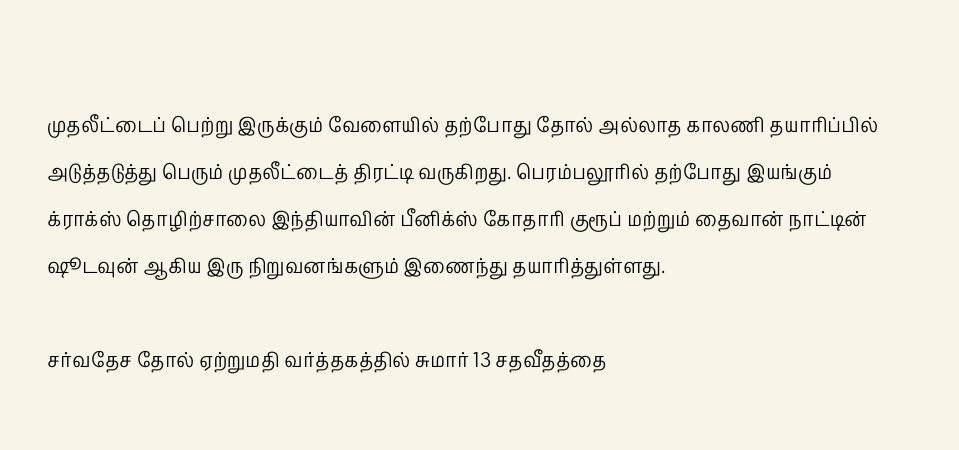முதலீட்டைப் பெற்று இருக்கும் வேளையில் தற்போது தோல் அல்லாத காலணி தயாரிப்பில் அடுத்தடுத்து பெரும் முதலீட்டைத் திரட்டி வருகிறது. பெரம்பலூரில் தற்போது இயங்கும் க்ராக்ஸ் தொழிற்சாலை இந்தியாவின் பீனிக்ஸ் கோதாரி குரூப் மற்றும் தைவான் நாட்டின் ஷூடவுன் ஆகிய இரு நிறுவனங்களும் இணைந்து தயாரித்துள்ளது.

சர்வதேச தோல் ஏற்றுமதி வர்த்தகத்தில் சுமார் 13 சதவீதத்தை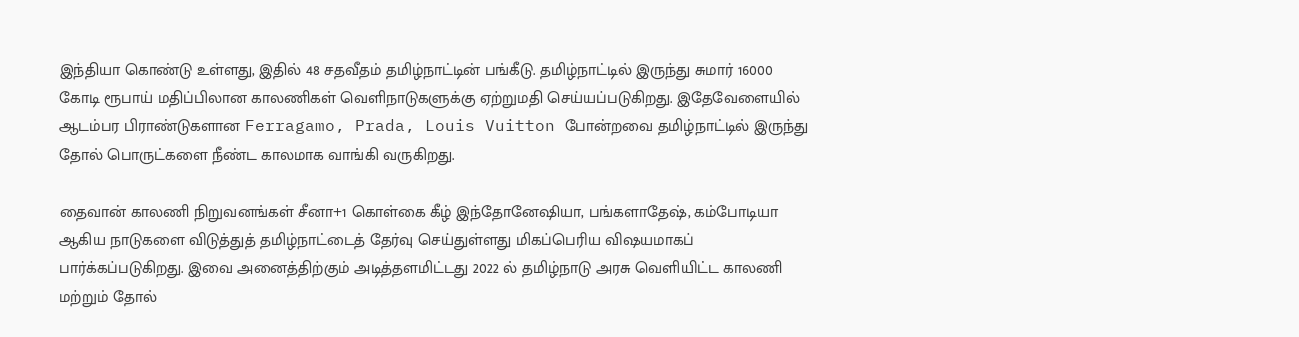இந்தியா கொண்டு உள்ளது, இதில் 48 சதவீதம் தமிழ்நாட்டின் பங்கீடு. தமிழ்நாட்டில் இருந்து சுமார் 16000 கோடி ரூபாய் மதிப்பிலான காலணிகள் வெளிநாடுகளுக்கு ஏற்றுமதி செய்யப்படுகிறது. இதேவேளையில் ஆடம்பர பிராண்டுகளான Ferragamo, Prada, Louis Vuitton போன்றவை தமிழ்நாட்டில் இருந்து தோல் பொருட்களை நீண்ட காலமாக வாங்கி வருகிறது.

தைவான் காலணி நிறுவனங்கள் சீனா+1 கொள்கை கீழ் இந்தோனேஷியா, பங்களாதேஷ், கம்போடியா ஆகிய நாடுகளை விடுத்துத் தமிழ்நாட்டைத் தேர்வு செய்துள்ளது மிகப்பெரிய விஷயமாகப் பார்க்கப்படுகிறது. இவை அனைத்திற்கும் அடித்தளமிட்டது 2022 ல் தமிழ்நாடு அரசு வெளியிட்ட காலணி மற்றும் தோல்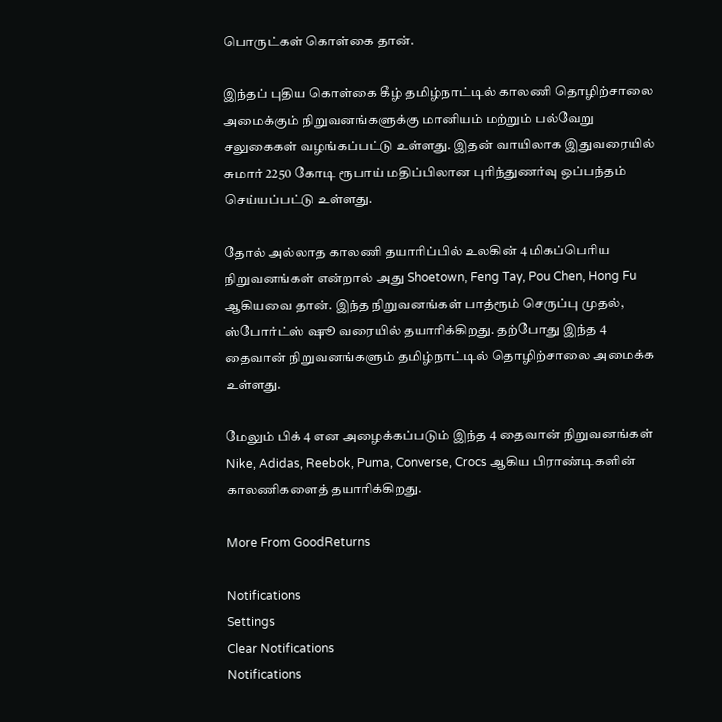பொருட்கள் கொள்கை தான்.

இந்தப் புதிய கொள்கை கீழ் தமிழ்நாட்டில் காலணி தொழிற்சாலை அமைக்கும் நிறுவனங்களுக்கு மானியம் மற்றும் பல்வேறு சலுகைகள் வழங்கப்பட்டு உள்ளது. இதன் வாயிலாக இதுவரையில் சுமார் 2250 கோடி ரூபாய் மதிப்பிலான புரிந்துணர்வு ஒப்பந்தம் செய்யப்பட்டு உள்ளது.

தோல் அல்லாத காலணி தயாரிப்பில் உலகின் 4 மிகப்பெரிய நிறுவனங்கள் என்றால் அது Shoetown, Feng Tay, Pou Chen, Hong Fu ஆகியவை தான். இந்த நிறுவனங்கள் பாத்ரூம் செருப்பு முதல், ஸ்போர்ட்ஸ் ஷூ வரையில் தயாரிக்கிறது. தற்போது இந்த 4 தைவான் நிறுவனங்களும் தமிழ்நாட்டில் தொழிற்சாலை அமைக்க உள்ளது.

மேலும் பிக் 4 என அழைக்கப்படும் இந்த 4 தைவான் நிறுவனங்கள் Nike, Adidas, Reebok, Puma, Converse, Crocs ஆகிய பிராண்டிகளின் காலணிகளைத் தயாரிக்கிறது.

More From GoodReturns

Notifications
Settings
Clear Notifications
Notifications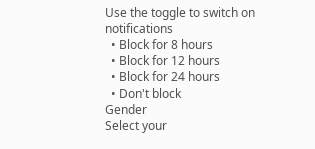Use the toggle to switch on notifications
  • Block for 8 hours
  • Block for 12 hours
  • Block for 24 hours
  • Don't block
Gender
Select your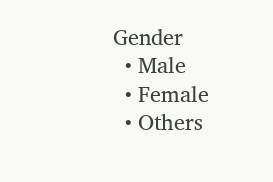Gender
  • Male
  • Female
  • Others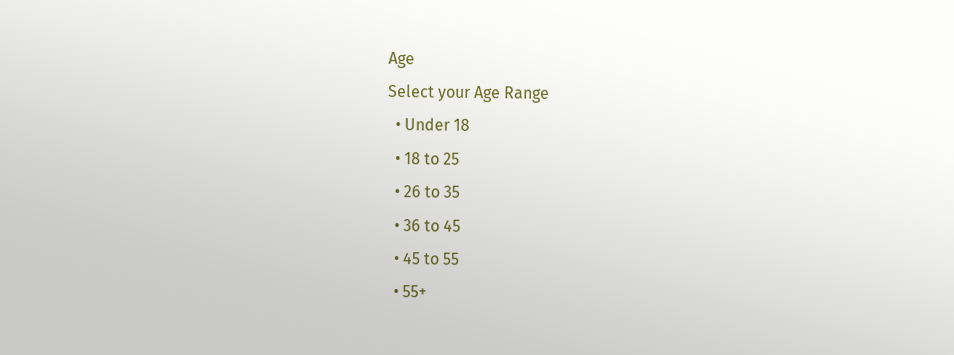Age
Select your Age Range
  • Under 18
  • 18 to 25
  • 26 to 35
  • 36 to 45
  • 45 to 55
  • 55+